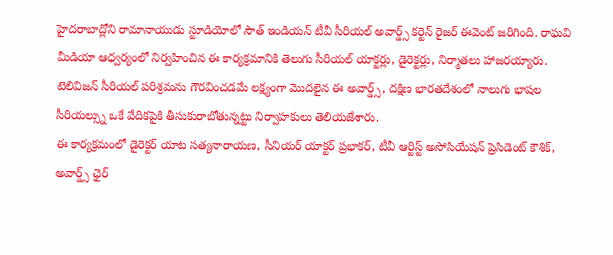హైదరాబాద్లోని రామానాయుడు స్టూడియోలో సౌత్ ఇండియన్ టీవీ సీరియల్ అవార్డ్స్ కర్టెన్ రైజర్ ఈవెంట్ జరిగింది. రాఘవి మీడియా ఆధ్వర్యంలో నిర్వహించిన ఈ కార్యక్రమానికి తెలుగు సీరియల్ యాక్టర్లు, డైరెక్టర్లు, నిర్మాతలు హాజరయ్యారు. టెలివిజన్ సీరియల్ పరిశ్రమను గౌరవించడమే లక్ష్యంగా మొదలైన ఈ అవార్డ్స్, దక్షిణ భారతదేశంలో నాలుగు భాషల సీరియల్స్ను ఒకే వేదికపైకి తీసుకురాబోతున్నట్టు నిర్వాహకులు తెలియజేశారు.
ఈ కార్యక్రమంలో డైరెక్టర్ యాట సత్యనారాయణ, సీనియర్ యాక్టర్ ప్రభాకర్, టీవీ ఆర్టిస్ట్ అసోసియేషన్ ప్రెసిడెంట్ కౌశిక్, అవార్డ్స్ ఛైర్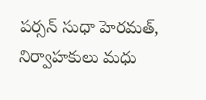పర్సన్ సుధా హెరమత్, నిర్వాహకులు మధు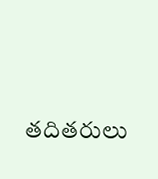తదితరులు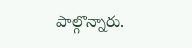పాల్గొన్నారు.